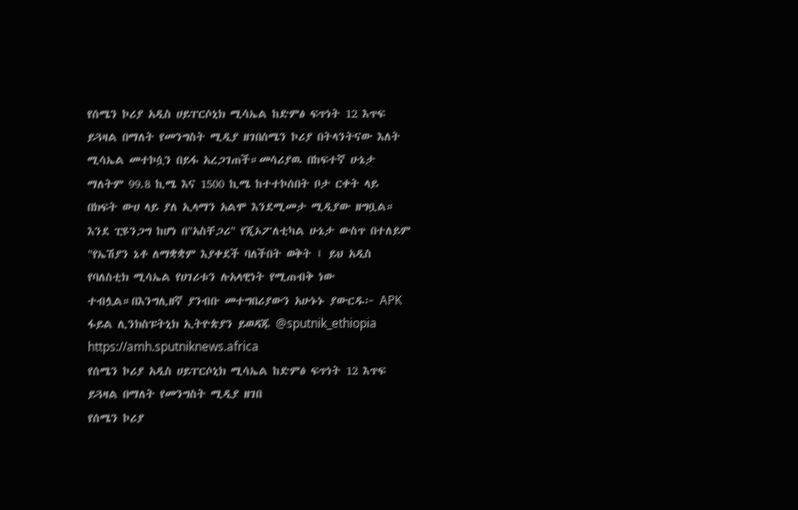የሰሜን ኮሪያ አዲስ ሀይፐርሶኒክ ሚሳኤል ከድምፅ ፍጥነት 12 እጥፍ ይጓዛል በማለት የመንግስት ሚዲያ ዘገበሰሜን ኮሪያ በትላንትናው እለት ሚሳኤል መተኮሷን በይፋ አረጋገጠች።መሳሪያዉ በከፍተኛ ሁኔታ ማለትም 99.8 ኪሜ እና 1500 ኪሜ ከተተኮሰበት ቦታ ርቀት ላይ በክፍት ውሀ ላይ ያለ ኢላማን አልሞ እንደሚመታ ሚዲያው ዘግቧል። እንደ ፒዩንጋግ ከሆነ በ"አስቸጋሪ" የጂኦፖለቲካል ሁኔታ ውስጥ በተለይም "የኤሽያን ኔቶ ለማቋቋም እያቀደች ባለችበት ወቅት ፤ ይህ አዲስ የባለስቲክ ሚሳኤል የሀገሪቱን ሉአላዊነት የሚጠብቅ ነው ተብሏል።በእንግሊዘኛ ያንብቡ መተግበሪያውን አሁኑኑ ያውርዱ፦ APK ፋይል ሊንክስፑትኒክ ኢትዮጵያን ይወዳጁ @sputnik_ethiopia
https://amh.sputniknews.africa
የሰሜን ኮሪያ አዲስ ሀይፐርሶኒክ ሚሳኤል ከድምፅ ፍጥነት 12 እጥፍ ይጓዛል በማለት የመንግስት ሚዲያ ዘገበ
የሰሜን ኮሪያ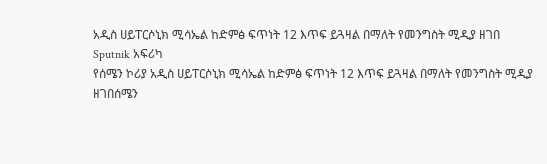አዲስ ሀይፐርሶኒክ ሚሳኤል ከድምፅ ፍጥነት 12 እጥፍ ይጓዛል በማለት የመንግስት ሚዲያ ዘገበ
Sputnik አፍሪካ
የሰሜን ኮሪያ አዲስ ሀይፐርሶኒክ ሚሳኤል ከድምፅ ፍጥነት 12 እጥፍ ይጓዛል በማለት የመንግስት ሚዲያ ዘገበሰሜን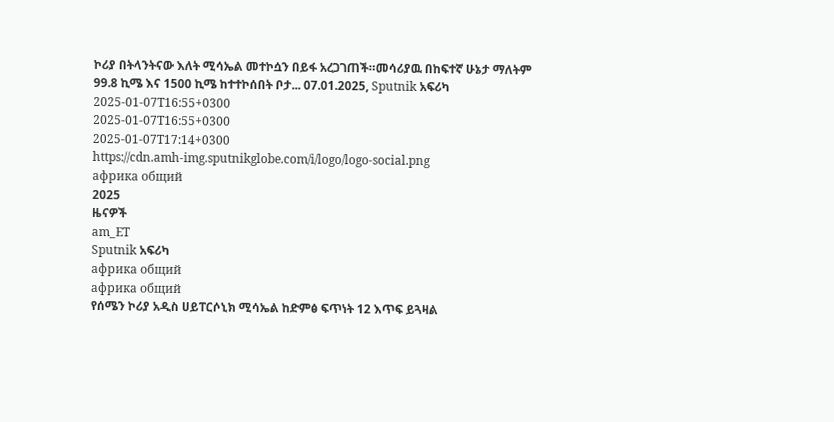ኮሪያ በትላንትናው እለት ሚሳኤል መተኮሷን በይፋ አረጋገጠች።መሳሪያዉ በከፍተኛ ሁኔታ ማለትም 99.8 ኪሜ እና 1500 ኪሜ ከተተኮሰበት ቦታ... 07.01.2025, Sputnik አፍሪካ
2025-01-07T16:55+0300
2025-01-07T16:55+0300
2025-01-07T17:14+0300
https://cdn.amh-img.sputnikglobe.com/i/logo/logo-social.png
африка общий
2025
ዜናዎች
am_ET
Sputnik አፍሪካ
африка общий
африка общий
የሰሜን ኮሪያ አዲስ ሀይፐርሶኒክ ሚሳኤል ከድምፅ ፍጥነት 12 እጥፍ ይጓዛል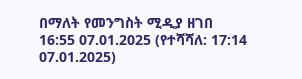በማለት የመንግስት ሚዲያ ዘገበ
16:55 07.01.2025 (የተሻሻለ: 17:14 07.01.2025)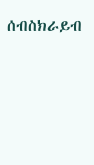ሰብስክራይብ